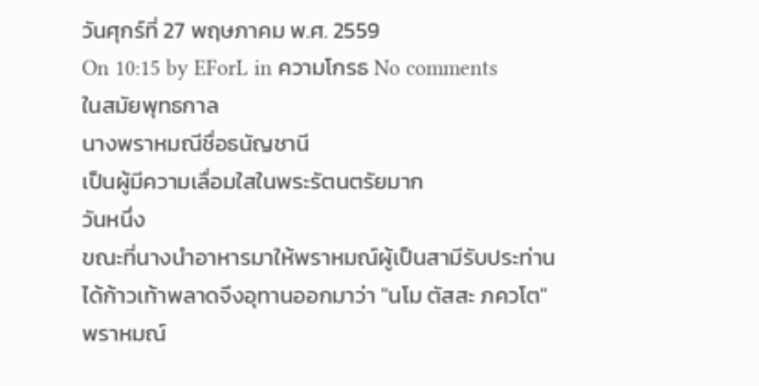วันศุกร์ที่ 27 พฤษภาคม พ.ศ. 2559
On 10:15 by EForL in ความโกรธ No comments
ในสมัยพุทธกาล
นางพราหมณีชื่อธนัญชานี
เป็นผู้มีความเลื่อมใสในพระรัตนตรัยมาก
วันหนึ่ง
ขณะที่นางนำอาหารมาให้พราหมณ์ผู้เป็นสามีรับประท่าน
ได้ก้าวเท้าพลาดจึงอุทานออกมาว่า "นโม ตัสสะ ภควโต"
พราหมณ์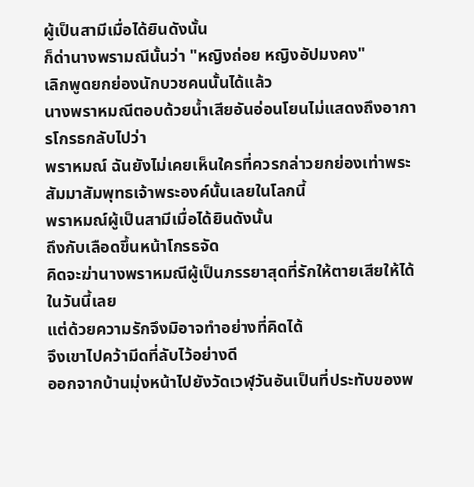ผู้เป็นสามีเมื่อได้ยินดังนั้น
ก็ด่านางพรามณีนั้นว่า "หญิงถ่อย หญิงอัปมงคง"
เลิกพูดยกย่องนักบวชคนนั้นได้แล้ว
นางพราหมณีตอบด้วยน้ำเสียอันอ่อนโยนไม่แสดงถึงอาการโกรธกลับไปว่า
พราหมณ์ ฉันยังไม่เคยเห็นใครที่ควรกล่าวยกย่องเท่าพระสัมมาสัมพุทธเจ้าพระองค์นั้นเลยในโลกนี้
พราหมณ์ผู้เป็นสามีเมื่อได้ยินดังนั้น
ถึงกับเลือดขึ้นหน้าโกรธจัด
คิดจะฆ่านางพราหมณีผู้เป็นภรรยาสุดที่รักให้ตายเสียให้ได้ในวันนี้เลย
แต่ด้วยความรักจึงมิอาจทำอย่างที่คิดได้
จึงเขาไปคว้ามีดที่ลับไว้อย่างดี
ออกจากบ้านมุ่งหน้าไปยังวัดเวฬุวันอันเป็นที่ประทับของพ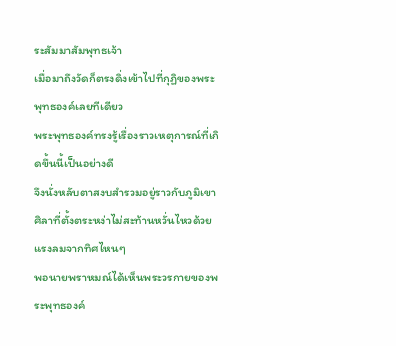ระสัมมาสัมพุทธเจ้า
เมื่อมาถึงวัดก็ตรงดิ่งเข้าไปที่กุฏิของพระพุทธองค์เลยทีเดียว
พระพุทธองค์ทรงรู้เรื่องราวเหตุการณ์ที่เกิดขึ้นนี้เป็นอย่างดี
จึงนั่งหลับตาสงบสำรวมอยู่ราวกับภูมิเขาศิลาที่ตั้งตระหง่าไม่สะท้านหวั่นไหวด้วยแรงลมจากทิศไหนๆ
พอนายพราหมณ์ได้เห็นพระวรกายของพระพุทธองค์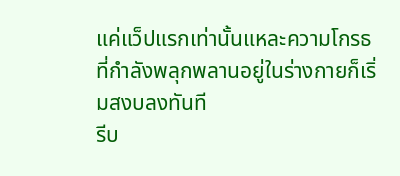แค่แว็ปแรกเท่านั้นแหละความโกรธที่กำลังพลุกพลานอยู่ในร่างกายก็เริ่มสงบลงทันที
รีบ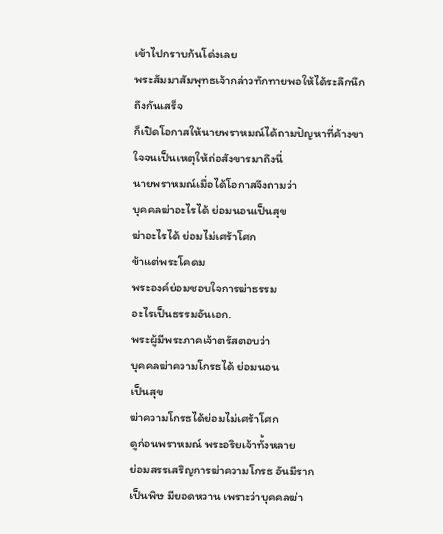เข้าไปกราบก้นโด่งเลย
พระสัมมาสัมพุทธเจ้ากล่าวทักทายพอให้ได้ระลึกนึกถึงกันเสร็จ
ก็เปิดโอกาสให้นายพราหมณ์ได้ถามปัญหาที่ค้างขาใจจนเป็นเหตุให้ถ่อสังขารมาถึงนี่
นายพราหมณ์เมื่อได้โอกาสจึงถามว่า
บุคคลฆ่าอะไรได้ ย่อมนอนเป็นสุข
ฆ่าอะไรได้ ย่อมไม่เศร้าโศก
ข้าแต่พระโคดม
พระองค์ย่อมชอบใจการฆ่าธรรม
อะไรเป็นธรรมอันเอก.
พระผู้มีพระภาคเจ้าตรัสตอบว่า
บุคคลฆ่าความโกรธได้ ย่อมนอน
เป็นสุข
ฆ่าความโกรธได้ย่อมไม่เศร้าโศก
ดูก่อนพราหมณ์ พระอริยเจ้าทั้งหลาย
ย่อมสรรเสริญการฆ่าความโกรธ อันมีราก
เป็นพิษ มียอดหวาน เพราะว่าบุคคลฆ่า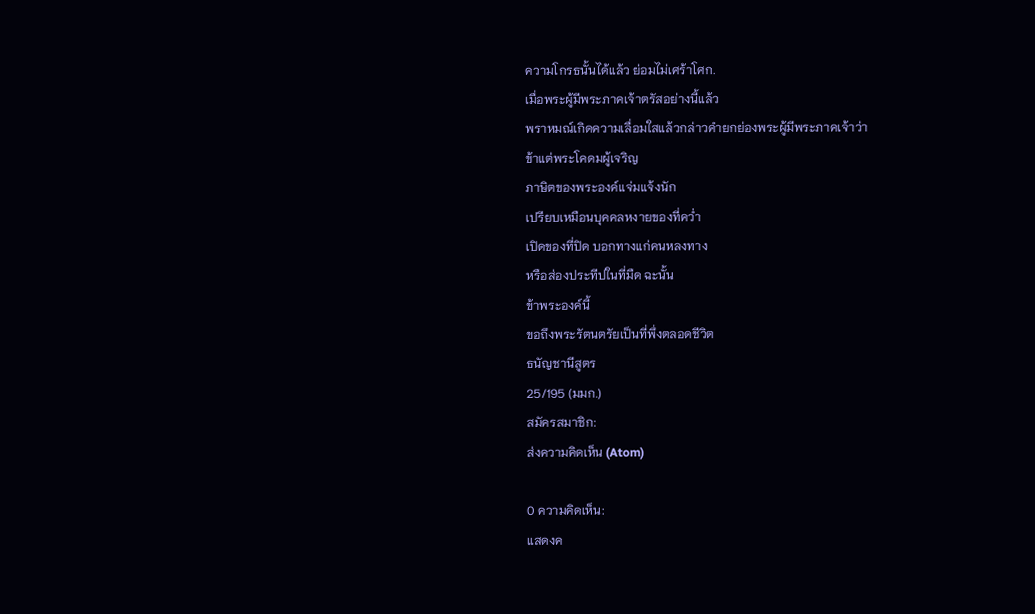ความโกรธนั้นได้แล้ว ย่อมไม่เศร้าโศก.
เมื่อพระผู้มีพระภาคเจ้าตรัสอย่างนี้แล้ว
พราหมณ์เกิดความเลื่อมใสแล้วกล่าวคำยกย่องพระผู้มีพระภาคเจ้าว่า
ข้าแต่พระโคดมผู้เจริญ
ภาษิตของพระองค์แจ่มแจ้งนัก
เปรียบเหมือนบุคคลหงายของที่คว่ำ
เปิดของที่ปิด บอกทางแก่คนหลงทาง
หรือส่องประทีปในที่มืด ฉะนั้น
ข้าพระองค์นี้
ขอถึงพระรัตนตรัยเป็นที่พึ่งตลอดชีวิต
ธนัญชานีสูตร
25/195 (มมก.)
สมัครสมาชิก:
ส่งความคิดเห็น (Atom)

0 ความคิดเห็น:
แสดงค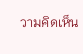วามคิดเห็น